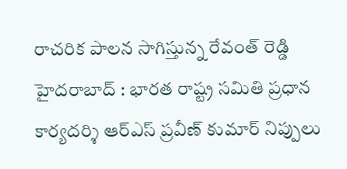రాచరిక పాలన సాగిస్తున్న రేవంత్ రెడ్డి
హైదరాబాద్ : భారత రాష్ట్ర సమితి ప్రధాన కార్యదర్శి ఆర్ఎస్ ప్రవీణ్ కుమార్ నిప్పులు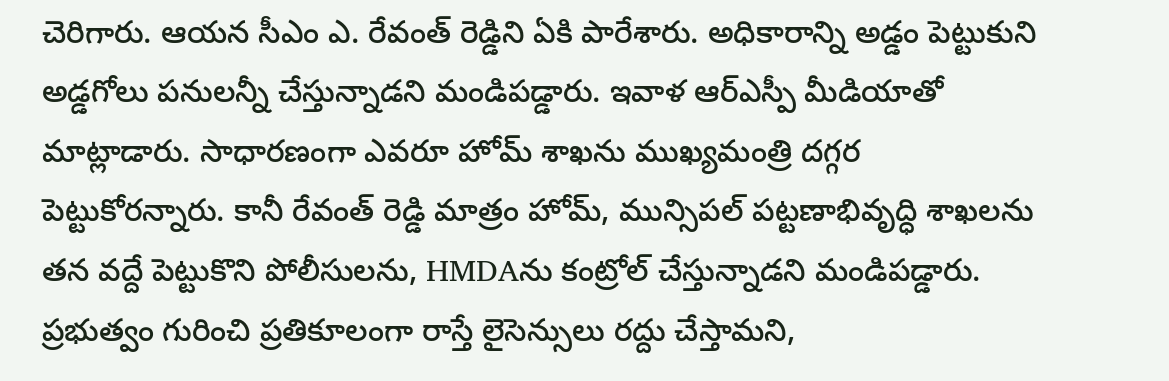చెరిగారు. ఆయన సీఎం ఎ. రేవంత్ రెడ్డిని ఏకి పారేశారు. అధికారాన్ని అడ్డం పెట్టుకుని అడ్డగోలు పనులన్నీ చేస్తున్నాడని మండిపడ్డారు. ఇవాళ ఆర్ఎస్పీ మీడియాతో మాట్లాడారు. సాధారణంగా ఎవరూ హోమ్ శాఖను ముఖ్యమంత్రి దగ్గర పెట్టుకోరన్నారు. కానీ రేవంత్ రెడ్డి మాత్రం హోమ్, మున్సిపల్ పట్టణాభివృద్ధి శాఖలను తన వద్దే పెట్టుకొని పోలీసులను, HMDAను కంట్రోల్ చేస్తున్నాడని మండిపడ్డారు. ప్రభుత్వం గురించి ప్రతికూలంగా రాస్తే లైసెన్సులు రద్దు చేస్తామని,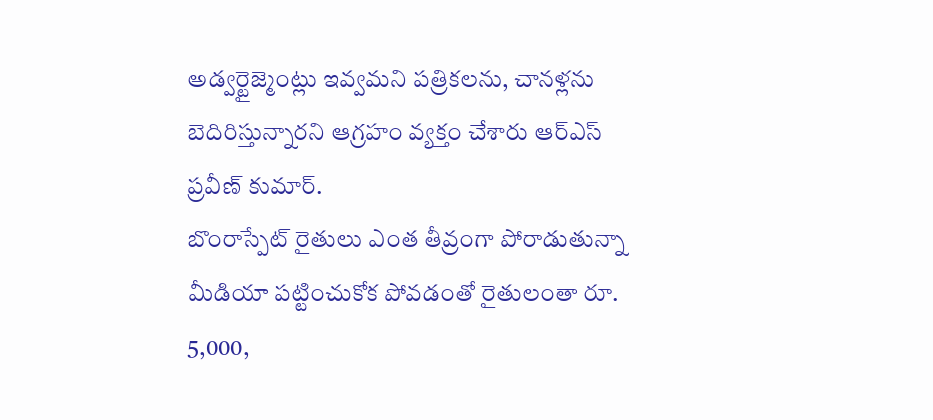అడ్వర్టైజ్మెంట్లు ఇవ్వమని పత్రికలను, చానళ్లను బెదిరిస్తున్నారని ఆగ్రహం వ్యక్తం చేశారు ఆర్ఎస్ ప్రవీణ్ కుమార్.
బొంరాస్పేట్ రైతులు ఎంత తీవ్రంగా పోరాడుతున్నా మీడియా పట్టించుకోక పోవడంతో రైతులంతా రూ. 5,000,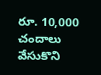రూ. 10,000 చందాలు వేసుకొని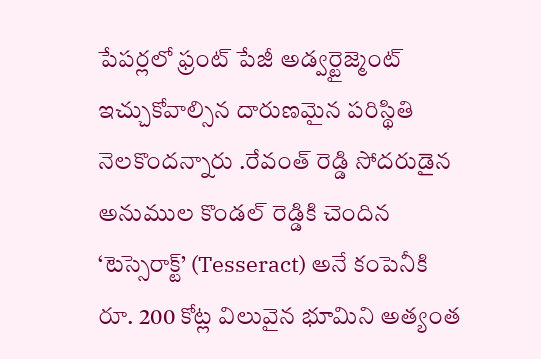పేపర్లలో ఫ్రంట్ పేజీ అడ్వర్టైజ్మెంట్ ఇచ్చుకోవాల్సిన దారుణమైన పరిస్థితి నెలకొందన్నారు .రేవంత్ రెడ్డి సోదరుడైన అనుముల కొండల్ రెడ్డికి చెందిన ‘టెస్సెరాక్ట్’ (Tesseract) అనే కంపెనీకి రూ. 200 కోట్ల విలువైన భూమిని అత్యంత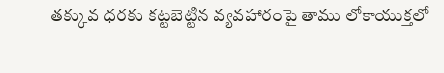తక్కువ ధరకు కట్టబెట్టిన వ్యవహారంపై తాము లోకాయుక్తలో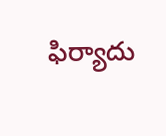ఫిర్యాదు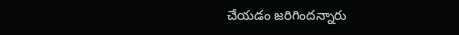చేయడం జరిగిందన్నారు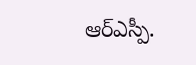ఆర్ఎస్పీ.